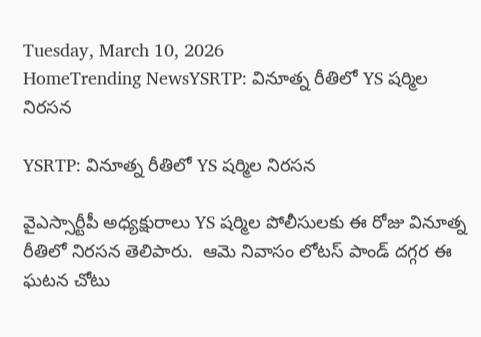Tuesday, March 10, 2026
HomeTrending NewsYSRTP: వినూత్న రీతిలో YS షర్మిల నిరసన

YSRTP: వినూత్న రీతిలో YS షర్మిల నిరసన

వైఎస్సార్టీపీ అధ్యక్షురాలు YS షర్మిల పోలీసులకు ఈ రోజు వినూత్న రీతిలో నిరసన తెలిపారు.  ఆమె నివాసం లోటస్ పాండ్ దగ్గర ఈ ఘటన చోటు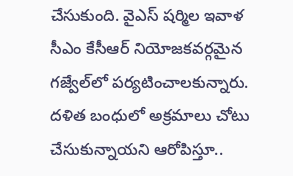చేసుకుంది. వైఎస్ షర్మిల ఇవాళ సీఎం కేసీఆర్ నియోజకవర్గమైన గజ్వేల్‌లో పర్యటించాలకున్నారు. దళిత బంధులో అక్రమాలు చోటు చేసుకున్నాయని ఆరోపిస్తూ..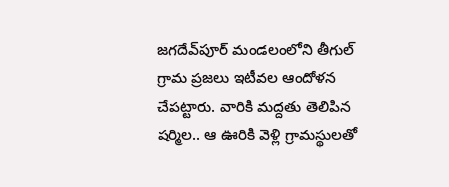జగదేవ్‌పూర్‌ మండలంలోని తీగుల్ గ్రామ ప్రజలు ఇటీవల ఆందోళన చేపట్టారు. వారికి మద్దతు తెలిపిన షర్మిల.. ఆ ఊరికి వెళ్లి గ్రామస్థులతో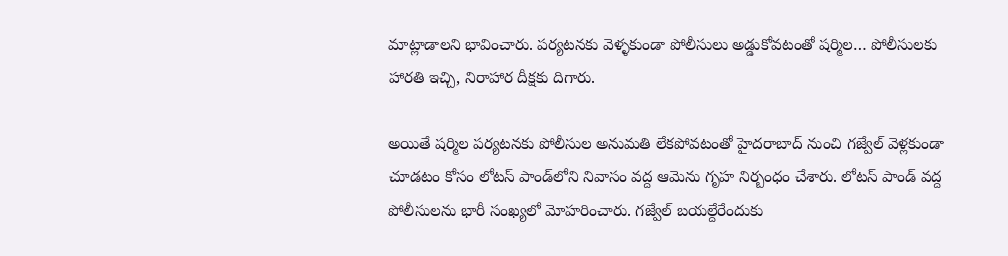మాట్లాడాలని భావించారు. పర్యటనకు వెళ్ళకుండా పోలీసులు అడ్డుకోవటంతో షర్మిల… పోలీసులకు హారతి ఇచ్చి, నిరాహార దీక్షకు దిగారు.

అయితే షర్మిల పర్యటనకు పోలీసుల అనుమతి లేకపోవటంతో హైదరాబాద్ నుంచి గజ్వేల్ వెళ్లకుండా చూడటం కోసం లోటస్ పాండ్‌లోని నివాసం వద్ద ఆమెను గృహ నిర్బంధం చేశారు. లోటస్ పాండ్‌ వద్ద పోలీసులను భారీ సంఖ్యలో మోహరించారు. గజ్వేల్ బయల్దేరేందుకు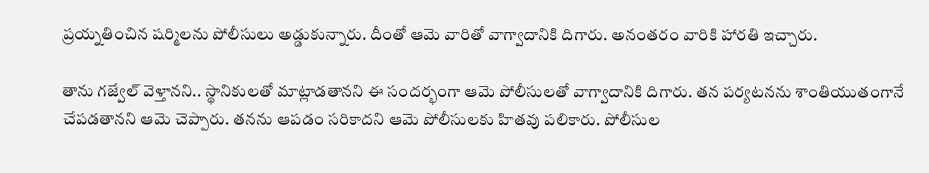ప్రయ్నతించిన షర్మిలను పోలీసులు అడ్డుకున్నారు. దీంతో ఆమె వారితో వాగ్వాదానికి దిగారు. అనంతరం వారికి హారతి ఇచ్చారు.

తాను గజ్వేల్ వెళ్తానని.. స్థానికులతో మాట్లాడతానని ఈ సందర్భంగా ఆమె పోలీసులతో వాగ్వాదానికి దిగారు. తన పర్యటనను శాంతియుతంగానే చేపడతానని ఆమె చెప్పారు. తనను ఆపడం సరికాదని ఆమె పోలీసులకు హితవు పలికారు. పోలీసుల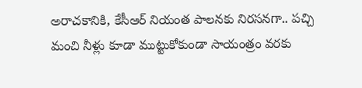అరాచకానికి, కేసీఆర్ నియంత పాలనకు నిరసనగా.. పచ్చి మంచి నీళ్లు కూడా ముట్టుకోకుండా సాయంత్రం వరకు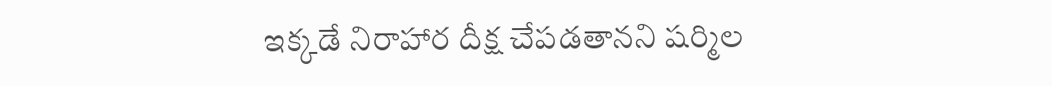ఇక్కడే నిరాహార దీక్ష చేపడతానని షర్మిల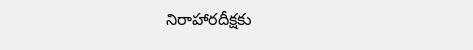నిరాహారదీక్షకు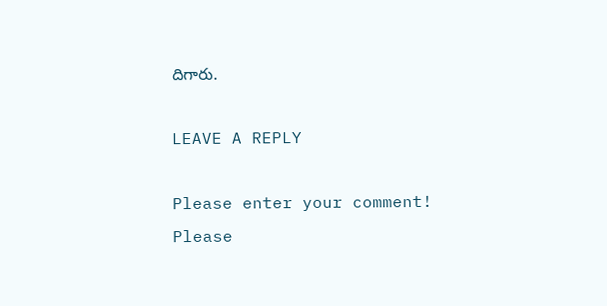దిగారు.

LEAVE A REPLY

Please enter your comment!
Please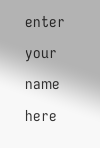enter your name here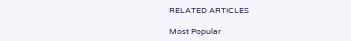RELATED ARTICLES

Most Popular